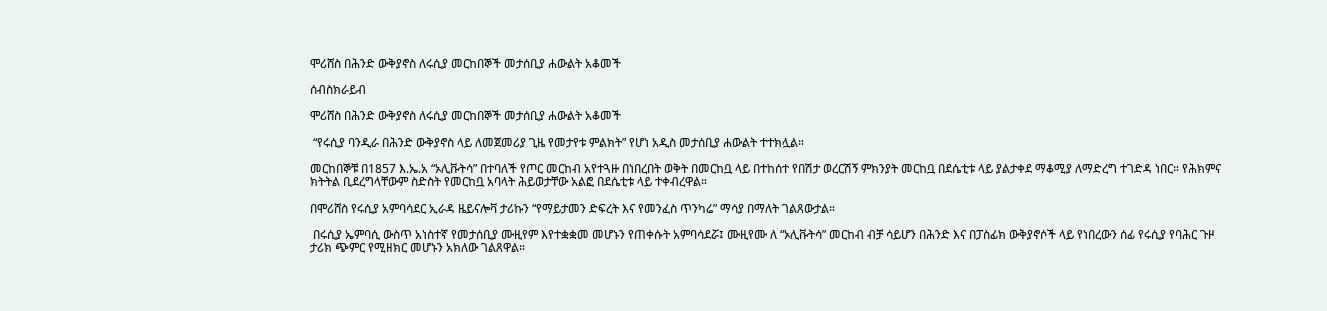ሞሪሸስ በሕንድ ውቅያኖስ ለሩሲያ መርከበኞች መታሰቢያ ሐውልት አቆመች

ሰብስክራይብ

ሞሪሸስ በሕንድ ውቅያኖስ ለሩሲያ መርከበኞች መታሰቢያ ሐውልት አቆመች

 “የሩሲያ ባንዲራ በሕንድ ውቅያኖስ ላይ ለመጀመሪያ ጊዜ የመታየቱ ምልክት” የሆነ አዲስ መታሰቢያ ሐውልት ተተክሏል።

መርከበኞቹ በ1857 እ.ኤ.አ “ኦሊቩትሳ” በተባለች የጦር መርከብ አየተጓዙ በነበረበት ወቅት በመርከቧ ላይ በተከሰተ የበሽታ ወረርሽኝ ምክንያት መርከቧ በደሴቲቱ ላይ ያልታቀደ ማቆሚያ ለማድረግ ተገድዳ ነበር። የሕክምና ክትትል ቢደረግላቸውም ስድስት የመርከቧ አባላት ሕይወታቸው አልፎ በደሴቲቱ ላይ ተቀብረዋል።

በሞሪሸስ የሩሲያ አምባሳደር ኢራዳ ዜይናሎቫ ታሪኩን “የማይታመን ድፍረት እና የመንፈስ ጥንካሬ” ማሳያ በማለት ገልጸውታል።

 በሩሲያ ኤምባሲ ውስጥ አነስተኛ የመታሰቢያ ሙዚየም እየተቋቋመ መሆኑን የጠቀሱት አምባሳደሯ፤ ሙዚየሙ ለ “ኦሊቩትሳ” መርከብ ብቻ ሳይሆን በሕንድ እና በፓስፊክ ውቅያኖሶች ላይ የነበረውን ሰፊ የሩሲያ የባሕር ጉዞ ታሪክ ጭምር የሚዘክር መሆኑን አክለው ገልጸዋል።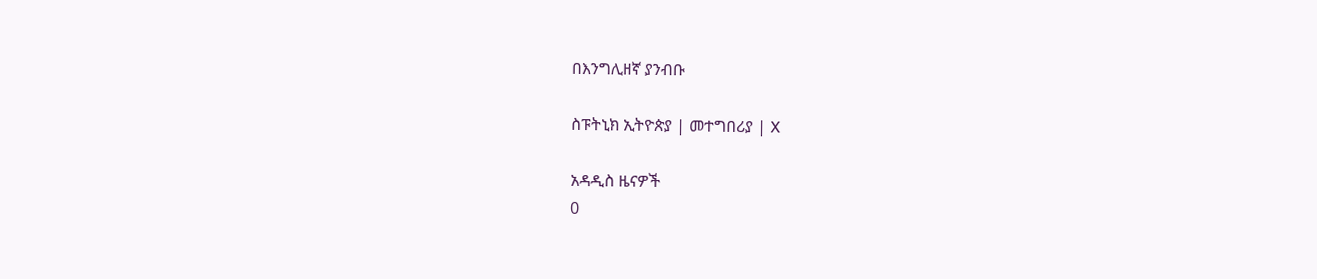በእንግሊዘኛ ያንብቡ

ስፑትኒክ ኢትዮጵያ | መተግበሪያ | X

አዳዲስ ዜናዎች
0